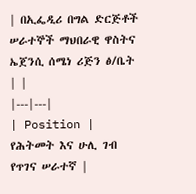| በኢፌዲሪ በግል ድርጅቶች ሠራተኞች ማህበራዊ ዋስትና ኤጀንሲ ሰሜነ ሪጅን ፅ/ቤት | |
|---|---|
| Position | የሕትመት እና ሁሊ ገብ የጥገና ሠራተኛ |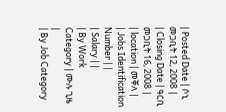| Posted Date | ሶኒ መጋቢት 12, 2008 |
| Closing Date | ዓርቢ መጋቢት 16, 2008 |
| location | መቐለ |
| Jobs Identification Number | |
| Salary | |
| By Work Category | ሙሉ ጊዜ |
| By Job Category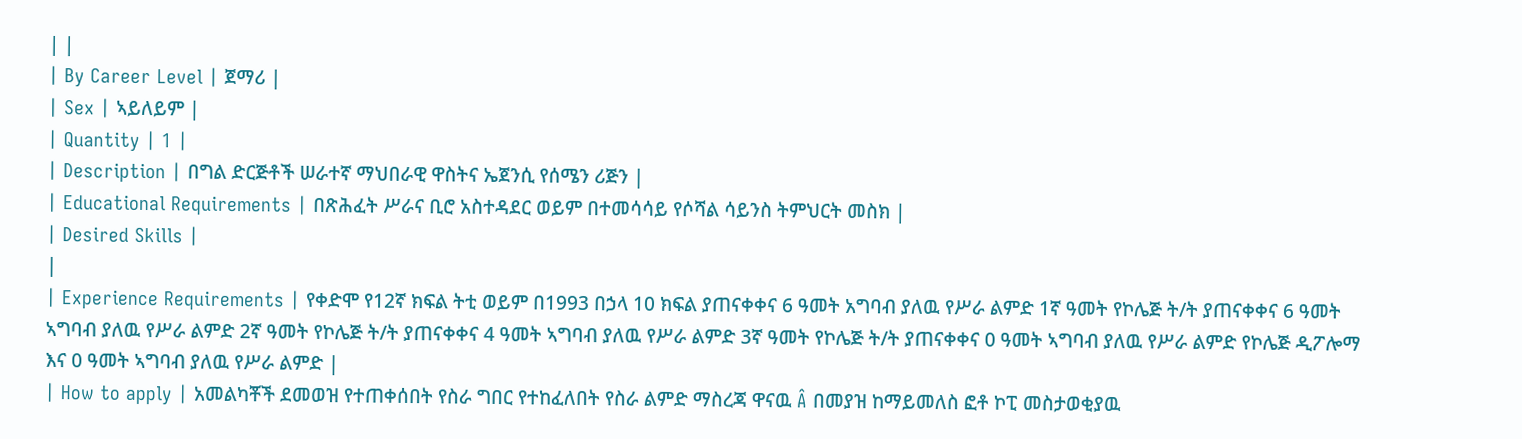| |
| By Career Level | ጀማሪ |
| Sex | ኣይለይም |
| Quantity | 1 |
| Description | በግል ድርጅቶች ሠራተኛ ማህበራዊ ዋስትና ኤጀንሲ የሰሜን ሪጅን |
| Educational Requirements | በጽሕፈት ሥራና ቢሮ አስተዳደር ወይም በተመሳሳይ የሶሻል ሳይንስ ትምህርት መስክ |
| Desired Skills |
|
| Experience Requirements | የቀድሞ የ12ኛ ክፍል ትቲ ወይም በ1993 በኃላ 10 ክፍል ያጠናቀቀና 6 ዓመት አግባብ ያለዉ የሥራ ልምድ 1ኛ ዓመት የኮሌጅ ት/ት ያጠናቀቀና 6 ዓመት ኣግባብ ያለዉ የሥራ ልምድ 2ኛ ዓመት የኮሌጅ ት/ት ያጠናቀቀና 4 ዓመት ኣግባብ ያለዉ የሥራ ልምድ 3ኛ ዓመት የኮሌጅ ት/ት ያጠናቀቀና 0 ዓመት ኣግባብ ያለዉ የሥራ ልምድ የኮሌጅ ዲፖሎማ እና 0 ዓመት ኣግባብ ያለዉ የሥራ ልምድ |
| How to apply | አመልካቾች ደመወዝ የተጠቀሰበት የስራ ግበር የተከፈለበት የስራ ልምድ ማስረጃ ዋናዉ Â በመያዝ ከማይመለስ ፎቶ ኮፒ መስታወቂያዉ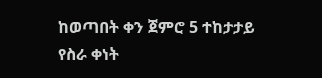ከወጣበት ቀን ጀምሮ 5 ተከታታይ የስራ ቀነት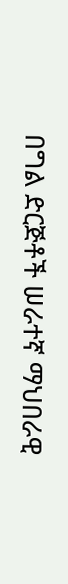በግል ድርጅቶች ሠራተኛ ማህበራዊ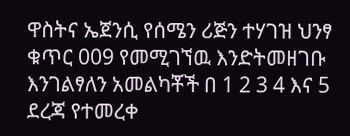ዋስትና ኤጀንሲ የሰሜን ሪጅን ተሃገዝ ህንፃ ቁጥር 009 የመሚገኘዉ እንድትመዘገቡ እንገልፃለን አመልካቾች በ 1 2 3 4 እና 5 ደረጃ የተመረቀ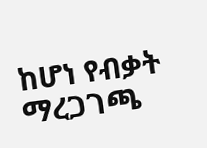ከሆነ የብቃት ማረጋገጫ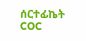ሰርተፊኬት COC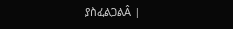ያስፈልጋልÂ |